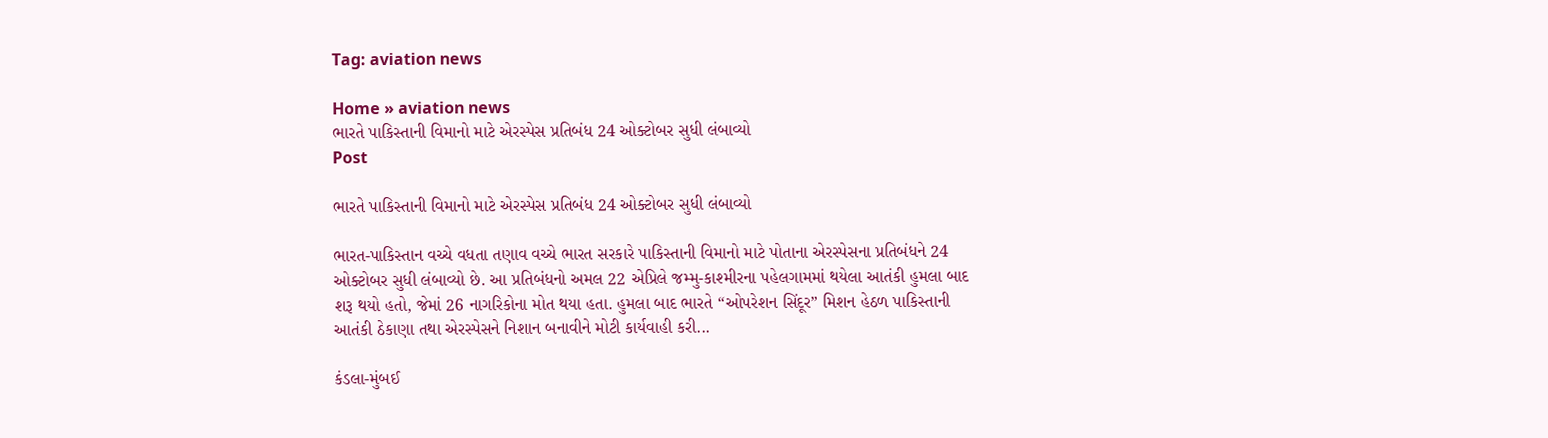Tag: aviation news

Home » aviation news
ભારતે પાકિસ્તાની વિમાનો માટે એરસ્પેસ પ્રતિબંધ 24 ઓક્ટોબર સુધી લંબાવ્યો
Post

ભારતે પાકિસ્તાની વિમાનો માટે એરસ્પેસ પ્રતિબંધ 24 ઓક્ટોબર સુધી લંબાવ્યો

ભારત-પાકિસ્તાન વચ્ચે વધતા તણાવ વચ્ચે ભારત સરકારે પાકિસ્તાની વિમાનો માટે પોતાના એરસ્પેસના પ્રતિબંધને 24 ઓક્ટોબર સુધી લંબાવ્યો છે. આ પ્રતિબંધનો અમલ 22 એપ્રિલે જમ્મુ-કાશ્મીરના પહેલગામમાં થયેલા આતંકી હુમલા બાદ શરૂ થયો હતો, જેમાં 26 નાગરિકોના મોત થયા હતા. હુમલા બાદ ભારતે “ઓપરેશન સિંદૂર” મિશન હેઠળ પાકિસ્તાની આતંકી ઠેકાણા તથા એરસ્પેસને નિશાન બનાવીને મોટી કાર્યવાહી કરી...

કંડલા-મુંબઈ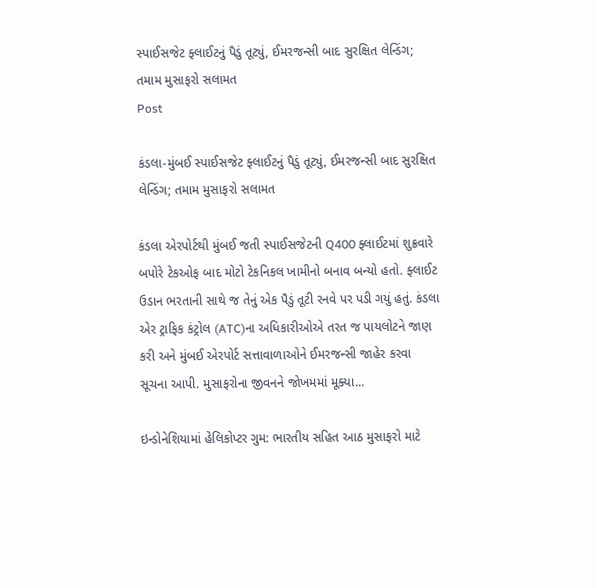સ્પાઈસજેટ ફ્લાઈટનું પૈડું તૂટ્યું, ઈમરજન્સી બાદ સુરક્ષિત લેન્ડિંગ; તમામ મુસાફરો સલામત
Post

કંડલા-મુંબઈ સ્પાઈસજેટ ફ્લાઈટનું પૈડું તૂટ્યું, ઈમરજન્સી બાદ સુરક્ષિત લેન્ડિંગ; તમામ મુસાફરો સલામત

કંડલા એરપોર્ટથી મુંબઈ જતી સ્પાઈસજેટની Q400 ફ્લાઈટમાં શુક્રવારે બપોરે ટેકઓફ બાદ મોટો ટેકનિકલ ખામીનો બનાવ બન્યો હતો. ફ્લાઈટ ઉડાન ભરતાની સાથે જ તેનું એક પૈડું તૂટી રનવે પર પડી ગયું હતું. કંડલા એર ટ્રાફિક કંટ્રોલ (ATC)ના અધિકારીઓએ તરત જ પાયલોટને જાણ કરી અને મુંબઈ એરપોર્ટ સત્તાવાળાઓને ઈમરજન્સી જાહેર કરવા સૂચના આપી. મુસાફરોના જીવનને જોખમમાં મૂક્યા...

ઇન્ડોનેશિયામાં હેલિકોપ્ટર ગુમ: ભારતીય સહિત આઠ મુસાફરો માટે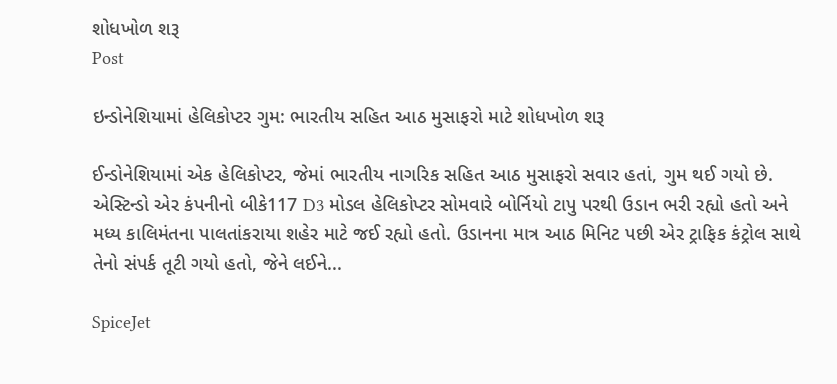શોધખોળ શરૂ
Post

ઇન્ડોનેશિયામાં હેલિકોપ્ટર ગુમ: ભારતીય સહિત આઠ મુસાફરો માટે શોધખોળ શરૂ

ઈન્ડોનેશિયામાં એક હેલિકોપ્ટર, જેમાં ભારતીય નાગરિક સહિત આઠ મુસાફરો સવાર હતાં, ગુમ થઈ ગયો છે. એસ્ટિન્ડો એર કંપનીનો બીકે117 D3 મોડલ હેલિકોપ્ટર સોમવારે બોર્નિયો ટાપુ પરથી ઉડાન ભરી રહ્યો હતો અને મધ્ય કાલિમંતના પાલતાંકરાયા શહેર માટે જઈ રહ્યો હતો. ઉડાનના માત્ર આઠ મિનિટ પછી એર ટ્રાફિક કંટ્રોલ સાથે તેનો સંપર્ક તૂટી ગયો હતો, જેને લઈને...

SpiceJet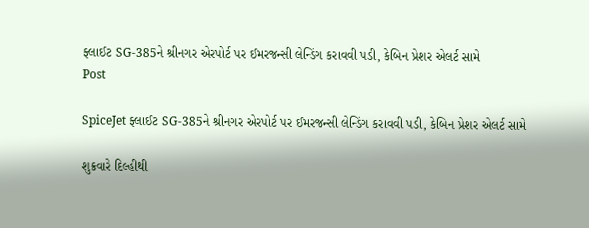ફ્લાઈટ SG-385ને શ્રીનગર એરપોર્ટ પર ઈમરજન્સી લેન્ડિંગ કરાવવી પડી, કેબિન પ્રેશર એલર્ટ સામે
Post

SpiceJet ફ્લાઈટ SG-385ને શ્રીનગર એરપોર્ટ પર ઈમરજન્સી લેન્ડિંગ કરાવવી પડી, કેબિન પ્રેશર એલર્ટ સામે

શુક્રવારે દિલ્હીથી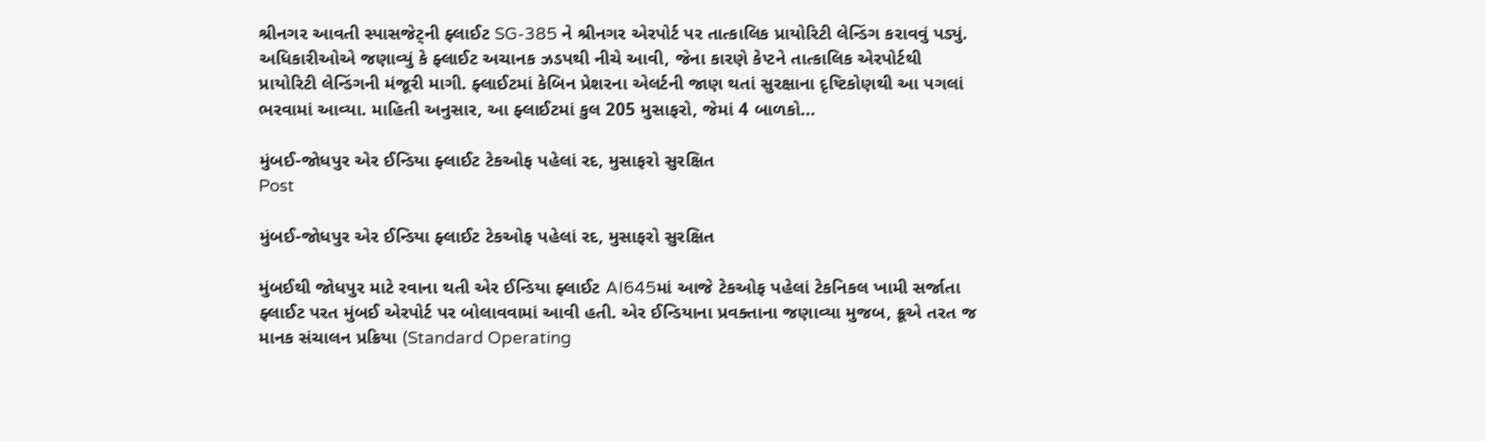શ્રીનગર આવતી સ્પાસજેટ્ની ફ્લાઈટ SG-385 ને શ્રીનગર એરપોર્ટ પર તાત્કાલિક પ્રાયોરિટી લેન્ડિંગ કરાવવું પડ્યું. અધિકારીઓએ જણાવ્યું કે ફ્લાઈટ અચાનક ઝડપથી નીચે આવી, જેના કારણે કેપ્ટને તાત્કાલિક એરપોર્ટથી પ્રાયોરિટી લેન્ડિંગની મંજૂરી માગી. ફ્લાઈટમાં કેબિન પ્રેશરના એલર્ટની જાણ થતાં સુરક્ષાના દૃષ્ટિકોણથી આ પગલાં ભરવામાં આવ્યા. માહિતી અનુસાર, આ ફ્લાઈટમાં કુલ 205 મુસાફરો, જેમાં 4 બાળકો...

મુંબઈ-જોધપુર એર ઈન્ડિયા ફ્લાઈટ ટેકઓફ પહેલાં રદ, મુસાફરો સુરક્ષિત
Post

મુંબઈ-જોધપુર એર ઈન્ડિયા ફ્લાઈટ ટેકઓફ પહેલાં રદ, મુસાફરો સુરક્ષિત

મુંબઈથી જોધપુર માટે રવાના થતી એર ઈન્ડિયા ફ્લાઈટ AI645માં આજે ટેકઓફ પહેલાં ટેકનિકલ ખામી સર્જાતા ફ્લાઈટ પરત મુંબઈ એરપોર્ટ પર બોલાવવામાં આવી હતી. એર ઈન્ડિયાના પ્રવક્તાના જણાવ્યા મુજબ, ક્રૂએ તરત જ માનક સંચાલન પ્રક્રિયા (Standard Operating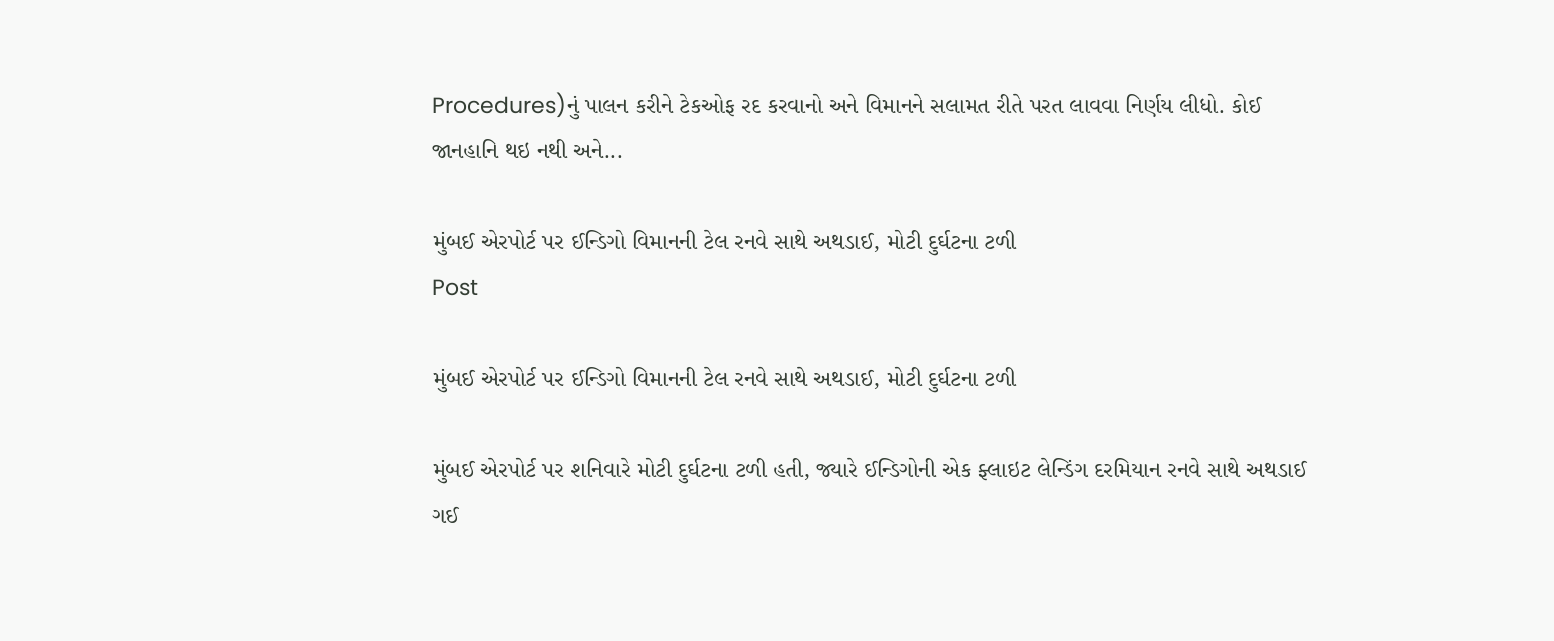Procedures)નું પાલન કરીને ટેકઓફ રદ કરવાનો અને વિમાનને સલામત રીતે પરત લાવવા નિર્ણય લીધો. કોઈ જાનહાનિ થઇ નથી અને...

મુંબઈ એરપોર્ટ પર ઈન્ડિગો વિમાનની ટેલ રનવે સાથે અથડાઈ, મોટી દુર્ઘટના ટળી
Post

મુંબઈ એરપોર્ટ પર ઈન્ડિગો વિમાનની ટેલ રનવે સાથે અથડાઈ, મોટી દુર્ઘટના ટળી

મુંબઈ એરપોર્ટ પર શનિવારે મોટી દુર્ઘટના ટળી હતી, જ્યારે ઈન્ડિગોની એક ફ્લાઇટ લેન્ડિંગ દરમિયાન રનવે સાથે અથડાઈ ગઈ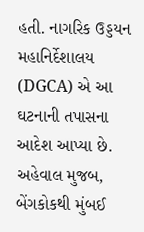હતી. નાગરિક ઉડ્ડયન મહાનિર્દેશાલય (DGCA) એ આ ઘટનાની તપાસના આદેશ આપ્યા છે. અહેવાલ મુજબ, બેંગકોકથી મુંબઈ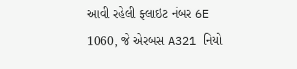આવી રહેલી ફ્લાઇટ નંબર 6E 1060, જે એરબસ A321 નિયો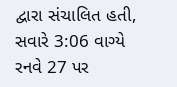દ્વારા સંચાલિત હતી, સવારે 3:06 વાગ્યે રનવે 27 પર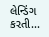લેન્ડિંગ કરતી...